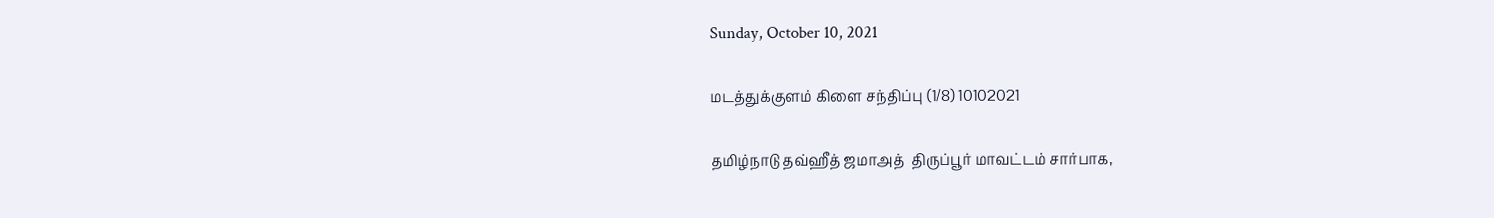Sunday, October 10, 2021

மடத்துக்குளம் கிளை சந்திப்பு (1/8) 10102021

தமிழ்நாடு தவ்ஹீத் ஜமாஅத்  திருப்பூர் மாவட்டம் சார்பாக,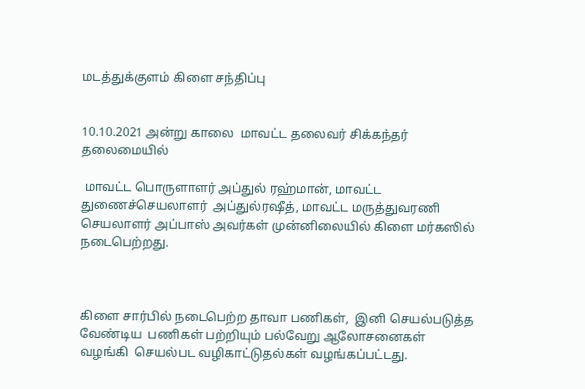மடத்துக்குளம் கிளை சந்திப்பு


10.10.2021 அன்று காலை  மாவட்ட தலைவர் சிக்கந்தர் தலைமையில்

 மாவட்ட பொருளாளர் அப்துல் ரஹ்மான், மாவட்ட துணைச்செயலாளர்  அப்துல்ரஷீத், மாவட்ட மருத்துவரணி செயலாளர் அப்பாஸ் அவர்கள் முன்னிலையில் கிளை மர்கஸில் நடைபெற்றது.



கிளை சார்பில் நடைபெற்ற தாவா பணிகள்,  இனி செயல்படுத்த வேண்டிய  பணிகள் பற்றியும் பல்வேறு ஆலோசனைகள் வழங்கி  செயல்பட வழிகாட்டுதல்கள் வழங்கப்பட்டது.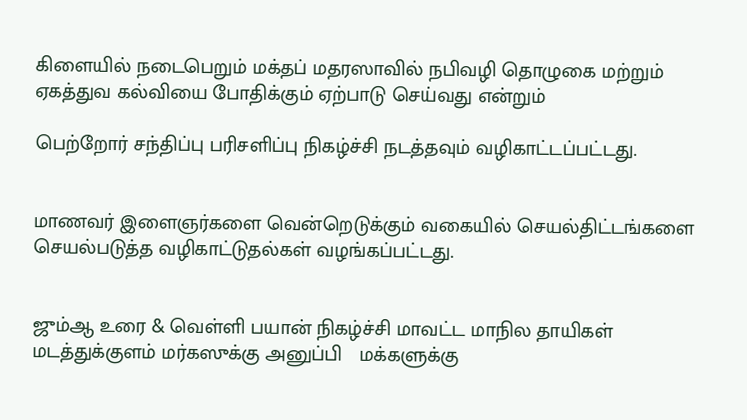கிளையில் நடைபெறும் மக்தப் மதரஸாவில் நபிவழி தொழுகை மற்றும் ஏகத்துவ கல்வியை போதிக்கும் ஏற்பாடு செய்வது என்றும்

பெற்றோர் சந்திப்பு பரிசளிப்பு நிகழ்ச்சி நடத்தவும் வழிகாட்டப்பட்டது.


மாணவர் இளைஞர்களை வென்றெடுக்கும் வகையில் செயல்திட்டங்களை செயல்படுத்த வழிகாட்டுதல்கள் வழங்கப்பட்டது.


ஜும்ஆ உரை & வெள்ளி பயான் நிகழ்ச்சி மாவட்ட மாநில தாயிகள் மடத்துக்குளம் மர்கஸுக்கு அனுப்பி   மக்களுக்கு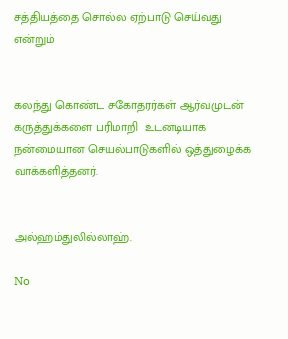சத்தியத்தை சொல்ல ஏற்பாடு செய்வது என்றும்


கலந்து கொண்ட சகோதரர்கள் ஆர்வமுடன்   கருத்துக்களை பரிமாறி  உடனடியாக நன்மையான செயல்பாடுகளில் ஒத்துழைக்க  வாக்களித்தனர்.


அல்ஹம்துலில்லாஹ்.

No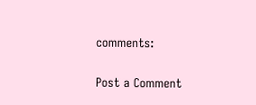comments:

Post a Comment